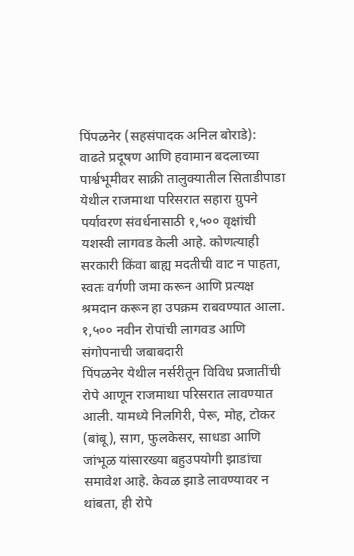पिंपळनेर (सहसंपादक अनिल बोराडे):
वाढते प्रदूषण आणि हवामान बदलाच्या पार्श्वभूमीवर साक्री तालुक्यातील सिताडीपाडा येथील राजमाथा परिसरात सहारा ग्रुपने पर्यावरण संवर्धनासाठी १,५०० वृक्षांची यशस्वी लागवड केली आहे. कोणत्याही सरकारी किंवा बाह्य मदतीची वाट न पाहता, स्वतः वर्गणी जमा करून आणि प्रत्यक्ष श्रमदान करून हा उपक्रम राबवण्यात आला.
१,५०० नवीन रोपांची लागवड आणि संगोपनाची जबाबदारी
पिंपळनेर येथील नर्सरीतून विविध प्रजातींची रोपे आणून राजमाथा परिसरात लावण्यात आली. यामध्ये निलगिरी, पेरू, मोह, टोकर (बांबू), साग, फुलकेसर, साधडा आणि जांभूळ यांसारख्या बहुउपयोगी झाडांचा समावेश आहे. केवळ झाडे लावण्यावर न थांबता, ही रोपे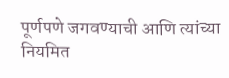पूर्णपणे जगवण्याची आणि त्यांच्या नियमित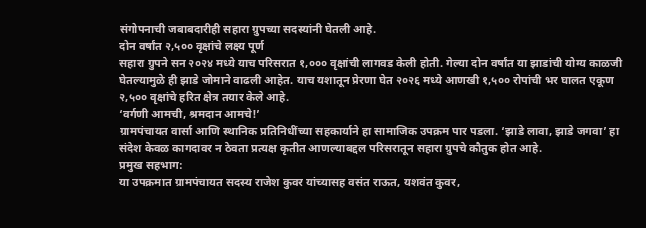संगोपनाची जबाबदारीही सहारा ग्रुपच्या सदस्यांनी घेतली आहे.
दोन वर्षांत २,५०० वृक्षांचे लक्ष्य पूर्ण
सहारा ग्रुपने सन २०२४ मध्ये याच परिसरात १,००० वृक्षांची लागवड केली होती. गेल्या दोन वर्षांत या झाडांची योग्य काळजी घेतल्यामुळे ही झाडे जोमाने वाढली आहेत. याच यशातून प्रेरणा घेत २०२६ मध्ये आणखी १,५०० रोपांची भर घालत एकूण २,५०० वृक्षांचे हरित क्षेत्र तयार केले आहे.
‘वर्गणी आमची, श्रमदान आमचे!’
ग्रामपंचायत वार्सा आणि स्थानिक प्रतिनिधींच्या सहकार्याने हा सामाजिक उपक्रम पार पडला. ‘झाडे लावा, झाडे जगवा’ हा संदेश केवळ कागदावर न ठेवता प्रत्यक्ष कृतीत आणल्याबद्दल परिसरातून सहारा ग्रुपचे कौतुक होत आहे.
प्रमुख सहभाग:
या उपक्रमात ग्रामपंचायत सदस्य राजेश कुवर यांच्यासह वसंत राऊत, यशवंत कुवर,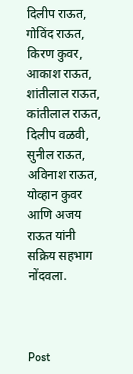दिलीप राऊत, गोविंद राऊत, किरण कुवर, आकाश राऊत, शांतीलाल राऊत, कांतीलाल राऊत, दिलीप वळवी, सुनील राऊत, अविनाश राऊत, योव्हान कुवर आणि अजय राऊत यांनी सक्रिय सहभाग नोंदवला.



Post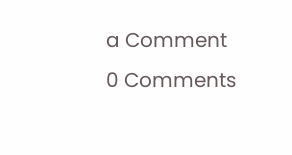a Comment
0 Comments